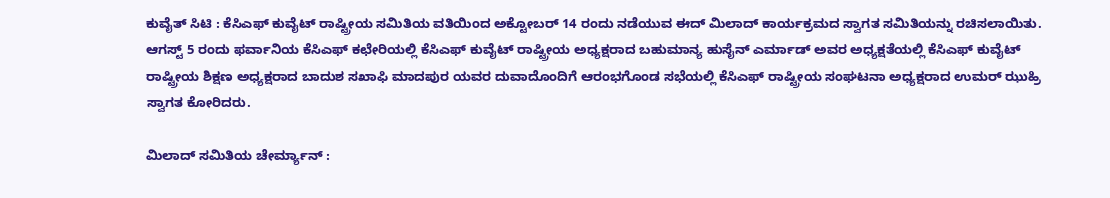ಕುವೈತ್ ಸಿಟಿ : ಕೆಸಿಎಫ್ ಕುವೈಟ್ ರಾಷ್ಟ್ರೀಯ ಸಮಿತಿಯ ವತಿಯಿಂದ ಅಕ್ಟೋಬರ್ 14 ರಂದು ನಡೆಯುವ ಈದ್ ಮಿಲಾದ್ ಕಾರ್ಯಕ್ರಮದ ಸ್ವಾಗತ ಸಮಿತಿಯನ್ನು ರಚಿಸಲಾಯಿತು.
ಆಗಸ್ಟ್ 5 ರಂದು ಫರ್ವಾನಿಯ ಕೆಸಿಎಫ್ ಕಛೇರಿಯಲ್ಲಿ ಕೆಸಿಎಫ್ ಕುವೈಟ್ ರಾಷ್ಟ್ರೀಯ ಅಧ್ಯಕ್ಷರಾದ ಬಹುಮಾನ್ಯ ಹುಸೈನ್ ಎರ್ಮಾಡ್ ಅವರ ಅಧ್ಯಕ್ಷತೆಯಲ್ಲಿ ಕೆಸಿಎಫ್ ಕುವೈಟ್ ರಾಷ್ಟ್ರೀಯ ಶಿಕ್ಷಣ ಅಧ್ಯಕ್ಷರಾದ ಬಾದುಶ ಸಖಾಫಿ ಮಾದಪುರ ಯವರ ದುವಾದೊಂದಿಗೆ ಆರಂಭಗೊಂಡ ಸಭೆಯಲ್ಲಿ ಕೆಸಿಎಫ್ ರಾಷ್ಟ್ರೀಯ ಸಂಘಟನಾ ಅಧ್ಯಕ್ಷರಾದ ಉಮರ್ ಝುಹ್ರಿ ಸ್ವಾಗತ ಕೋರಿದರು.

ಮಿಲಾದ್ ಸಮಿತಿಯ ಚೇರ್ಮ್ಯಾನ್ :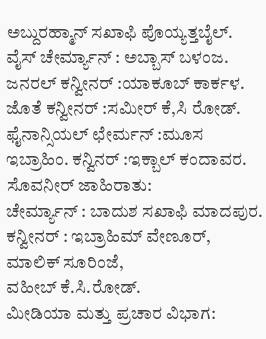ಅಬ್ದುರಹ್ಮಾನ್ ಸಖಾಫಿ ಪೊಯ್ಯತ್ತಬೈಲ್.
ವೈಸ್ ಚೇರ್ಮ್ಯಾನ್ : ಅಬ್ಬಾಸ್ ಬಳಂಜ.
ಜನರಲ್ ಕನ್ವೀನರ್ :ಯಾಕೂಬ್ ಕಾರ್ಕಳ.
ಜೊತೆ ಕನ್ವೀನರ್ :ಸಮೀರ್ ಕೆ,ಸಿ ರೋಡ್.
ಫೈನಾನ್ಸಿಯಲ್ ಛೇರ್ಮನ್ :ಮೂಸ ಇಬ್ರಾಹಿಂ. ಕನ್ವಿನರ್ :ಇಕ್ಬಾಲ್ ಕಂದಾವರ.
ಸೊವನೀರ್ ಜಾಹಿರಾತು:
ಚೇರ್ಮ್ಯಾನ್ : ಬಾದುಶ ಸಖಾಫಿ ಮಾದಪುರ.
ಕನ್ವೀನರ್ : ಇಬ್ರಾಹಿಮ್ ವೇಣೂರ್,
ಮಾಲಿಕ್ ಸೂರಿಂಜೆ,
ವಹೀಬ್ ಕೆ.ಸಿ.ರೋಡ್.
ಮೀಡಿಯಾ ಮತ್ತು ಪ್ರಚಾರ ವಿಭಾಗ: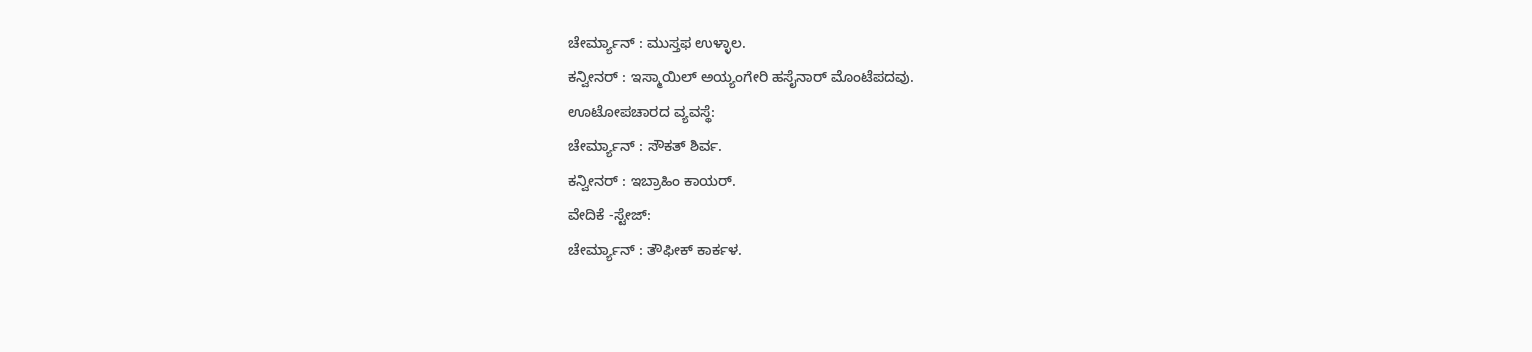ಚೇರ್ಮ್ಯಾನ್ : ಮುಸ್ತಫ ಉಳ್ಳಾಲ.
ಕನ್ವೀನರ್ : ಇಸ್ಮಾಯಿಲ್ ಅಯ್ಯಂಗೇರಿ ಹಸೈನಾರ್ ಮೊಂಟೆಪದವು.
ಊಟೋಪಚಾರದ ವ್ಯವಸ್ಥೆ:
ಚೇರ್ಮ್ಯಾನ್ : ಸೌಕತ್ ಶಿರ್ವ.
ಕನ್ವೀನರ್ : ಇಬ್ರಾಹಿಂ ಕಾಯರ್.
ವೇದಿಕೆ -ಸ್ಟೇಜ್:
ಚೇರ್ಮ್ಯಾನ್ : ತೌಫೀಕ್ ಕಾರ್ಕಳ.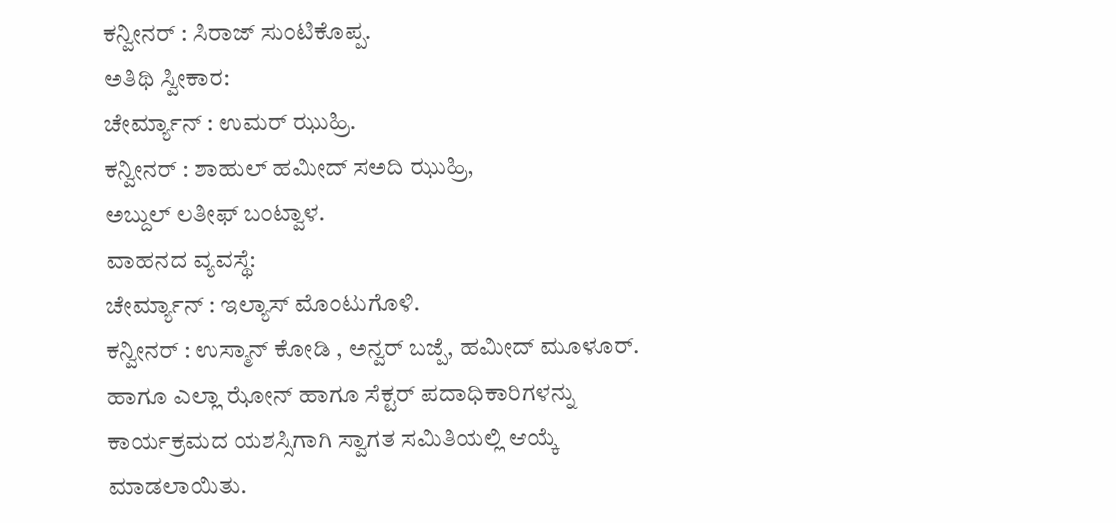ಕನ್ವೀನರ್ : ಸಿರಾಜ್ ಸುಂಟಿಕೊಪ್ಪ.
ಅತಿಥಿ ಸ್ವೀಕಾರ:
ಚೇರ್ಮ್ಯಾನ್ : ಉಮರ್ ಝುಹ್ರಿ.
ಕನ್ವೀನರ್ : ಶಾಹುಲ್ ಹಮೀದ್ ಸಅದಿ ಝುಹ್ರಿ,
ಅಬ್ದುಲ್ ಲತೀಫ್ ಬಂಟ್ವಾಳ.
ವಾಹನದ ವ್ಯವಸ್ಥೆ:
ಚೇರ್ಮ್ಯಾನ್ : ಇಲ್ಯಾಸ್ ಮೊಂಟುಗೊಳಿ.
ಕನ್ವೀನರ್ : ಉಸ್ಮಾನ್ ಕೋಡಿ , ಅನ್ವರ್ ಬಜ್ಪೆ, ಹಮೀದ್ ಮೂಳೂರ್.
ಹಾಗೂ ಎಲ್ಲಾ ಝೋನ್ ಹಾಗೂ ಸೆಕ್ಟರ್ ಪದಾಧಿಕಾರಿಗಳನ್ನು ಕಾರ್ಯಕ್ರಮದ ಯಶಸ್ಸಿಗಾಗಿ ಸ್ವಾಗತ ಸಮಿತಿಯಲ್ಲಿ ಆಯ್ಕೆ ಮಾಡಲಾಯಿತು.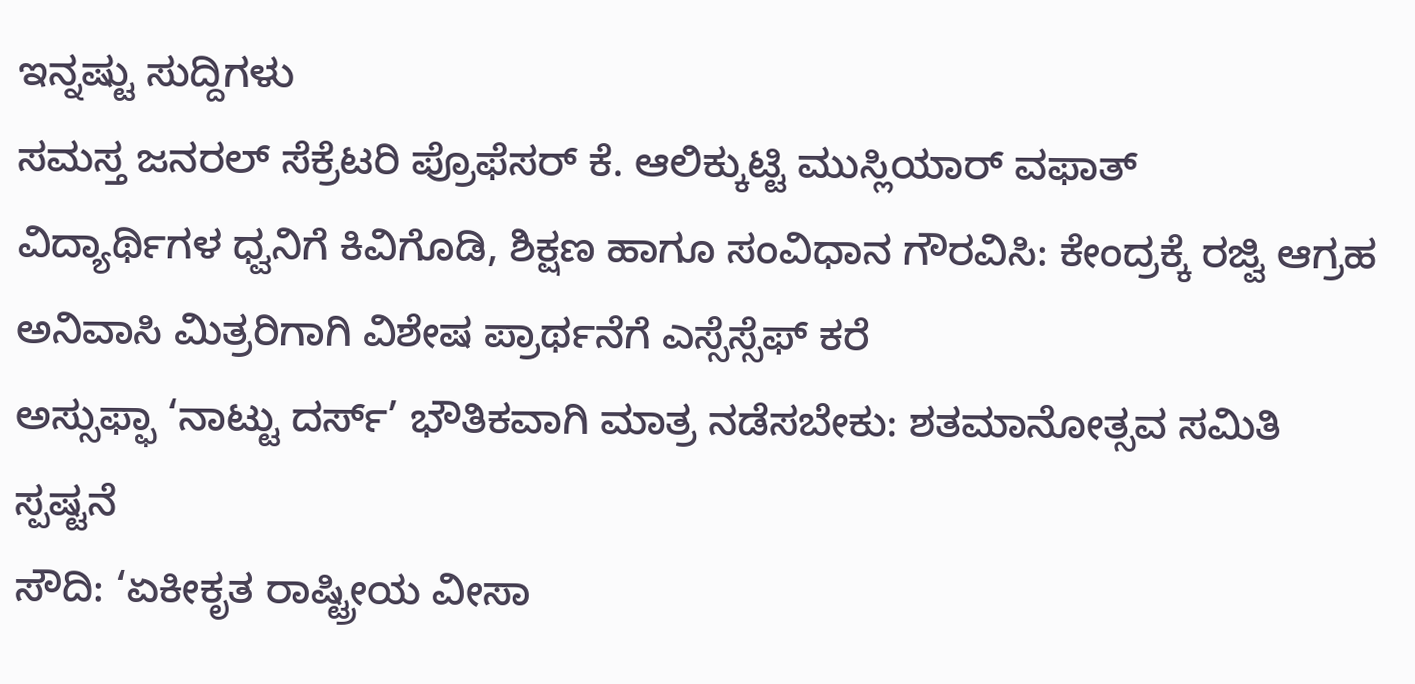ಇನ್ನಷ್ಟು ಸುದ್ದಿಗಳು
ಸಮಸ್ತ ಜನರಲ್ ಸೆಕ್ರೆಟರಿ ಪ್ರೊಫೆಸರ್ ಕೆ. ಆಲಿಕ್ಕುಟ್ಟಿ ಮುಸ್ಲಿಯಾರ್ ವಫಾತ್
ವಿದ್ಯಾರ್ಥಿಗಳ ಧ್ವನಿಗೆ ಕಿವಿಗೊಡಿ, ಶಿಕ್ಷಣ ಹಾಗೂ ಸಂವಿಧಾನ ಗೌರವಿಸಿ: ಕೇಂದ್ರಕ್ಕೆ ರಜ್ವಿ ಆಗ್ರಹ
ಅನಿವಾಸಿ ಮಿತ್ರರಿಗಾಗಿ ವಿಶೇಷ ಪ್ರಾರ್ಥನೆಗೆ ಎಸ್ಸೆಸ್ಸೆಫ್ ಕರೆ
ಅಸ್ಸುಫ್ಫಾ ‘ನಾಟ್ಟು ದರ್ಸ್’ ಭೌತಿಕವಾಗಿ ಮಾತ್ರ ನಡೆಸಬೇಕು: ಶತಮಾನೋತ್ಸವ ಸಮಿತಿ ಸ್ಪಷ್ಟನೆ
ಸೌದಿ: ‘ಏಕೀಕೃತ ರಾಷ್ಟ್ರೀಯ ವೀಸಾ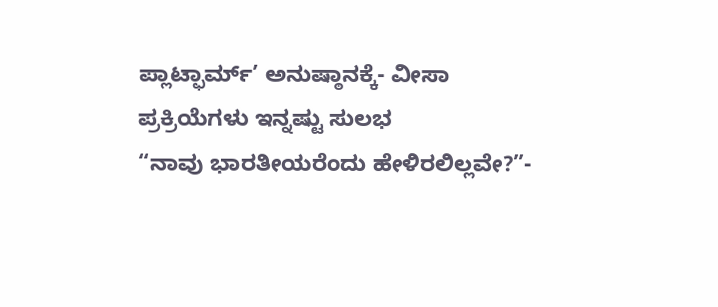ಪ್ಲಾಟ್ಫಾರ್ಮ್’ ಅನುಷ್ಠಾನಕ್ಕೆ- ವೀಸಾ ಪ್ರಕ್ರಿಯೆಗಳು ಇನ್ನಷ್ಟು ಸುಲಭ
“ನಾವು ಭಾರತೀಯರೆಂದು ಹೇಳಿರಲಿಲ್ಲವೇ?”-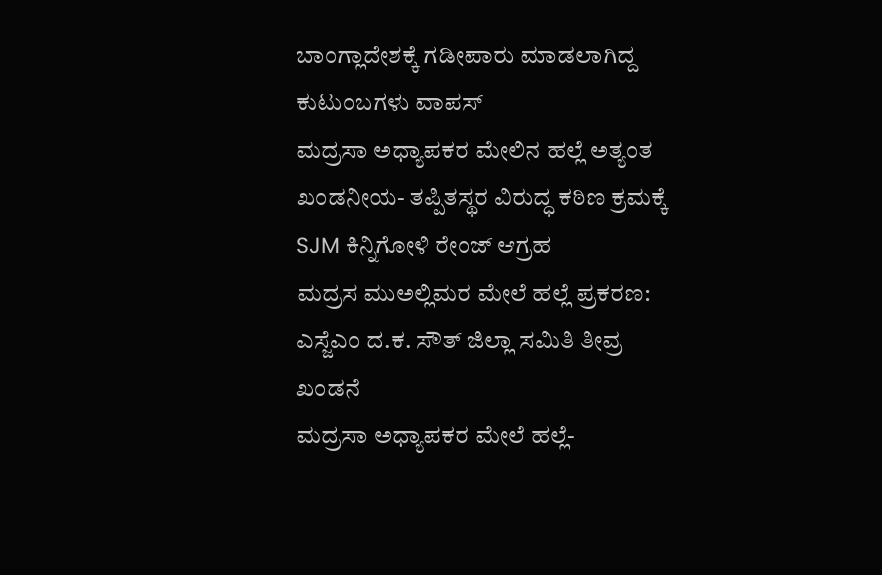ಬಾಂಗ್ಲಾದೇಶಕ್ಕೆ ಗಡೀಪಾರು ಮಾಡಲಾಗಿದ್ದ ಕುಟುಂಬಗಳು ವಾಪಸ್
ಮದ್ರಸಾ ಅಧ್ಯಾಪಕರ ಮೇಲಿನ ಹಲ್ಲೆ ಅತ್ಯಂತ ಖಂಡನೀಯ- ತಪ್ಪಿತಸ್ಥರ ವಿರುದ್ಧ ಕಠಿಣ ಕ್ರಮಕ್ಕೆ SJM ಕಿನ್ನಿಗೋಳಿ ರೇಂಜ್ ಆಗ್ರಹ
ಮದ್ರಸ ಮುಅಲ್ಲಿಮರ ಮೇಲೆ ಹಲ್ಲೆ ಪ್ರಕರಣ: ಎಸ್ಜೆಎಂ ದ.ಕ. ಸೌತ್ ಜಿಲ್ಲಾ ಸಮಿತಿ ತೀವ್ರ ಖಂಡನೆ
ಮದ್ರಸಾ ಅಧ್ಯಾಪಕರ ಮೇಲೆ ಹಲ್ಲೆ-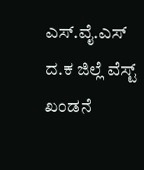ಎಸ್.ವೈ.ಎಸ್ ದ.ಕ ಜಿಲ್ಲೆ ವೆಸ್ಟ್ ಖಂಡನೆ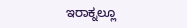ಇರಾಕ್ನಲ್ಲೂ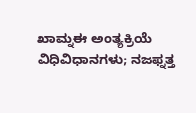ಖಾಮ್ನಈ ಅಂತ್ಯಕ್ರಿಯೆ ವಿಧಿವಿಧಾನಗಳು; ನಜಫ್ನತ್ತ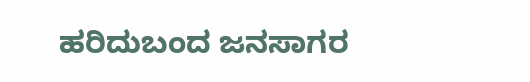ಹರಿದುಬಂದ ಜನಸಾಗರ